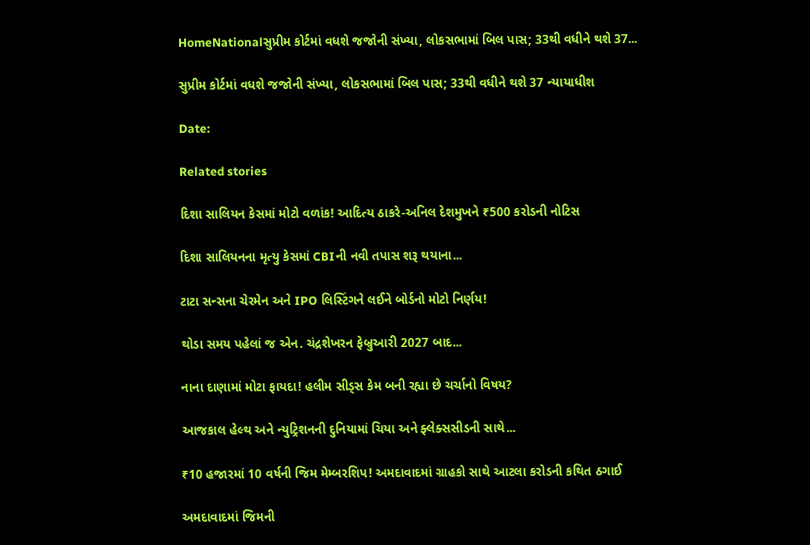HomeNationalસુપ્રીમ કોર્ટમાં વધશે જજોની સંખ્યા, લોકસભામાં બિલ પાસ; 33થી વધીને થશે 37...

સુપ્રીમ કોર્ટમાં વધશે જજોની સંખ્યા, લોકસભામાં બિલ પાસ; 33થી વધીને થશે 37 ન્યાયાધીશ

Date:

Related stories

દિશા સાલિયન કેસમાં મોટો વળાંક! આદિત્ય ઠાકરે-અનિલ દેશમુખને ₹500 કરોડની નોટિસ

દિશા સાલિયનના મૃત્યુ કેસમાં CBIની નવી તપાસ શરૂ થયાના...

ટાટા સન્સના ચેરમેન અને IPO લિસ્ટિંગને લઈને બોર્ડનો મોટો નિર્ણય!

થોડા સમય પહેલાં જ એન. ચંદ્રશેખરન ફેબ્રુઆરી 2027 બાદ...

નાના દાણામાં મોટા ફાયદા! હલીમ સીડ્સ કેમ બની રહ્યા છે ચર્ચાનો વિષય?

આજકાલ હેલ્થ અને ન્યુટ્રિશનની દુનિયામાં ચિયા અને ફ્લેક્સસીડની સાથે...

₹10 હજારમાં 10 વર્ષની જિમ મેમ્બરશિપ! અમદાવાદમાં ગ્રાહકો સાથે આટલા કરોડની કથિત ઠગાઈ

અમદાવાદમાં જિમની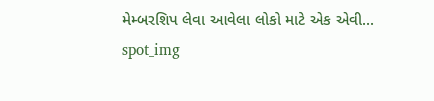મેમ્બરશિપ લેવા આવેલા લોકો માટે એક એવી...
spot_img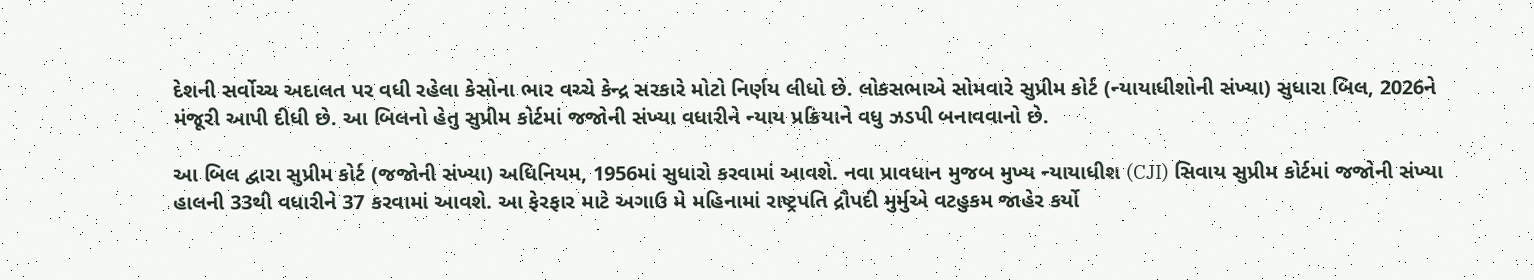દેશની સર્વોચ્ચ અદાલત પર વધી રહેલા કેસોના ભાર વચ્ચે કેન્દ્ર સરકારે મોટો નિર્ણય લીધો છે. લોકસભાએ સોમવારે સુપ્રીમ કોર્ટ (ન્યાયાધીશોની સંખ્યા) સુધારા બિલ, 2026ને મંજૂરી આપી દીધી છે. આ બિલનો હેતુ સુપ્રીમ કોર્ટમાં જજોની સંખ્યા વધારીને ન્યાય પ્રક્રિયાને વધુ ઝડપી બનાવવાનો છે.

આ બિલ દ્વારા સુપ્રીમ કોર્ટ (જજોની સંખ્યા) અધિનિયમ, 1956માં સુધારો કરવામાં આવશે. નવા પ્રાવધાન મુજબ મુખ્ય ન્યાયાધીશ (CJI) સિવાય સુપ્રીમ કોર્ટમાં જજોની સંખ્યા હાલની 33થી વધારીને 37 કરવામાં આવશે. આ ફેરફાર માટે અગાઉ મે મહિનામાં રાષ્ટ્રપતિ દ્રૌપદી મુર્મુએ વટહુકમ જાહેર કર્યો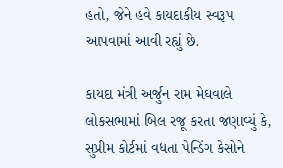હતો, જેને હવે કાયદાકીય સ્વરૂપ આપવામાં આવી રહ્યું છે.

કાયદા મંત્રી અર્જુન રામ મેઘવાલે લોકસભામાં બિલ રજૂ કરતા જણાવ્યું કે, સુપ્રીમ કોર્ટમાં વધતા પેન્ડિંગ કેસોને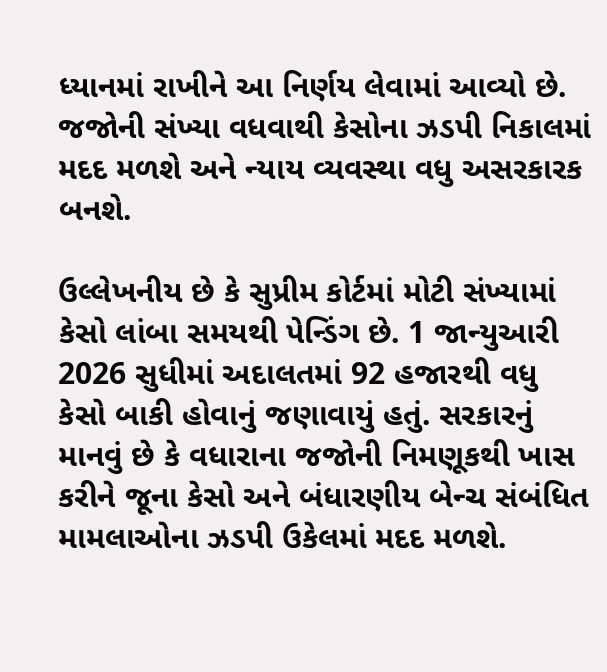ધ્યાનમાં રાખીને આ નિર્ણય લેવામાં આવ્યો છે. જજોની સંખ્યા વધવાથી કેસોના ઝડપી નિકાલમાં મદદ મળશે અને ન્યાય વ્યવસ્થા વધુ અસરકારક બનશે.

ઉલ્લેખનીય છે કે સુપ્રીમ કોર્ટમાં મોટી સંખ્યામાં કેસો લાંબા સમયથી પેન્ડિંગ છે. 1 જાન્યુઆરી 2026 સુધીમાં અદાલતમાં 92 હજારથી વધુ કેસો બાકી હોવાનું જણાવાયું હતું. સરકારનું માનવું છે કે વધારાના જજોની નિમણૂકથી ખાસ કરીને જૂના કેસો અને બંધારણીય બેન્ચ સંબંધિત મામલાઓના ઝડપી ઉકેલમાં મદદ મળશે.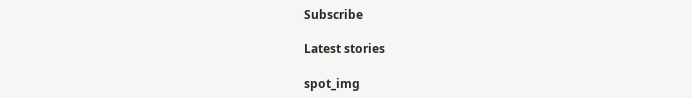Subscribe

Latest stories

spot_img